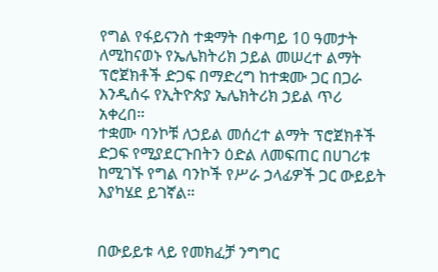የግል የፋይናንስ ተቋማት በቀጣይ 10 ዓመታት ለሚከናወኑ የኤሌክትሪክ ኃይል መሠረተ ልማት ፕሮጀክቶች ድጋፍ በማድረግ ከተቋሙ ጋር በጋራ እንዲሰሩ የኢትዮጵያ ኤሌክትሪክ ኃይል ጥሪ አቀረበ።
ተቋሙ ባንኮቹ ለኃይል መሰረተ ልማት ፕሮጀክቶች ድጋፍ የሚያደርጉበትን ዕድል ለመፍጠር በሀገሪቱ ከሚገኙ የግል ባንኮች የሥራ ኃላፊዎች ጋር ውይይት እያካሄደ ይገኛል።


በውይይቱ ላይ የመክፈቻ ንግግር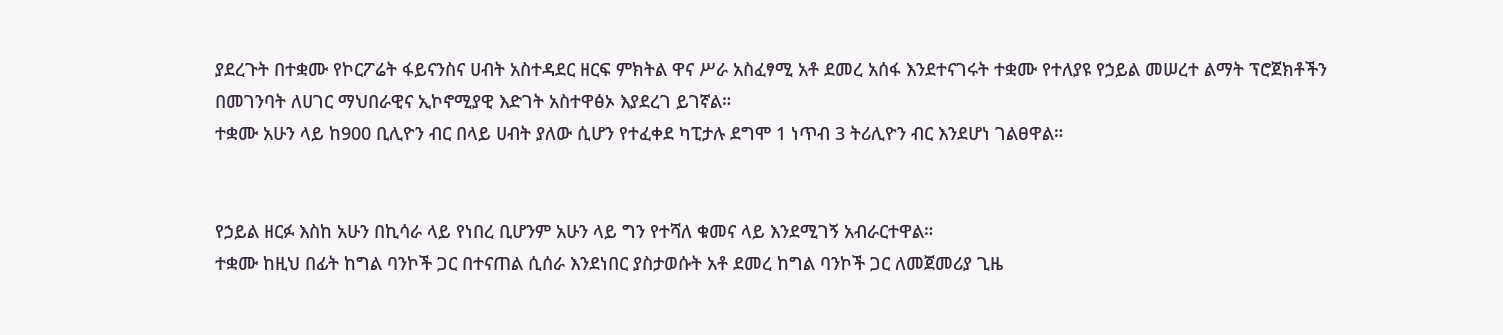ያደረጉት በተቋሙ የኮርፖሬት ፋይናንስና ሀብት አስተዳደር ዘርፍ ምክትል ዋና ሥራ አስፈፃሚ አቶ ደመረ አሰፋ እንደተናገሩት ተቋሙ የተለያዩ የኃይል መሠረተ ልማት ፕሮጀክቶችን በመገንባት ለሀገር ማህበራዊና ኢኮኖሚያዊ እድገት አስተዋፅኦ እያደረገ ይገኛል።
ተቋሙ አሁን ላይ ከ900 ቢሊዮን ብር በላይ ሀብት ያለው ሲሆን የተፈቀደ ካፒታሉ ደግሞ 1 ነጥብ 3 ትሪሊዮን ብር እንደሆነ ገልፀዋል።


የኃይል ዘርፉ እስከ አሁን በኪሳራ ላይ የነበረ ቢሆንም አሁን ላይ ግን የተሻለ ቁመና ላይ እንደሚገኝ አብራርተዋል።
ተቋሙ ከዚህ በፊት ከግል ባንኮች ጋር በተናጠል ሲሰራ እንደነበር ያስታወሱት አቶ ደመረ ከግል ባንኮች ጋር ለመጀመሪያ ጊዜ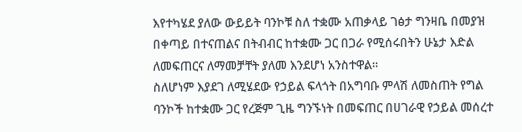እየተካሄደ ያለው ውይይት ባንኮቹ ስለ ተቋሙ አጠቃላይ ገፅታ ግንዛቤ በመያዝ በቀጣይ በተናጠልና በትብብር ከተቋሙ ጋር በጋራ የሚሰሩበትን ሁኔታ እድል ለመፍጠርና ለማመቻቸት ያለመ እንደሆነ አንስተዋል።
ስለሆነም እያደገ ለሚሄደው የኃይል ፍላጎት በአግባቡ ምላሽ ለመስጠት የግል ባንኮች ከተቋሙ ጋር የረጅም ጊዜ ግንኙነት በመፍጠር በሀገራዊ የኃይል መሰረተ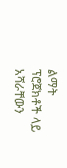ልማት ፕሮጀክቶች ላይ አሻራቸውን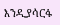እንዲያሳርፋ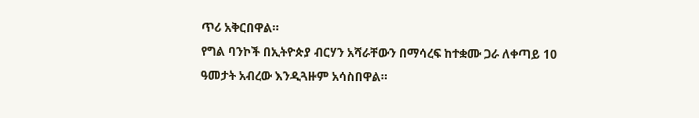ጥሪ አቅርበዋል።
የግል ባንኮች በኢትዮጵያ ብርሃን አሻራቸውን በማሳረፍ ከተቋሙ ጋራ ለቀጣይ 10 ዓመታት አብረው እንዲጓዙም አሳስበዋል።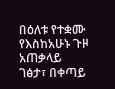በዕለቱ የተቋሙ የእስከአሁኑ ጉዞ አጠቃላይ ገፅታ፣ በቀጣይ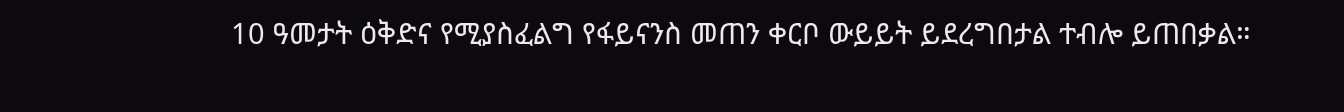10 ዓመታት ዕቅድና የሚያስፈልግ የፋይናንስ መጠን ቀርቦ ውይይት ይደረግበታል ተብሎ ይጠበቃል።